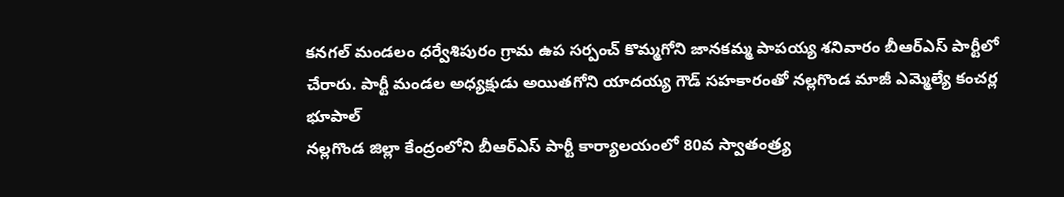కనగల్ మండలం ధర్వేశిపురం గ్రామ ఉప సర్పంచ్ కొమ్మగోని జానకమ్మ పాపయ్య శనివారం బీఆర్ఎస్ పార్టీలో చేరారు. పార్టీ మండల అధ్యక్షుడు అయితగోని యాదయ్య గౌడ్ సహకారంతో నల్లగొండ మాజీ ఎమ్మెల్యే కంచర్ల భూపాల్
నల్లగొండ జిల్లా కేంద్రంలోని బీఆర్ఎస్ పార్టీ కార్యాలయంలో 80వ స్వాతంత్ర్య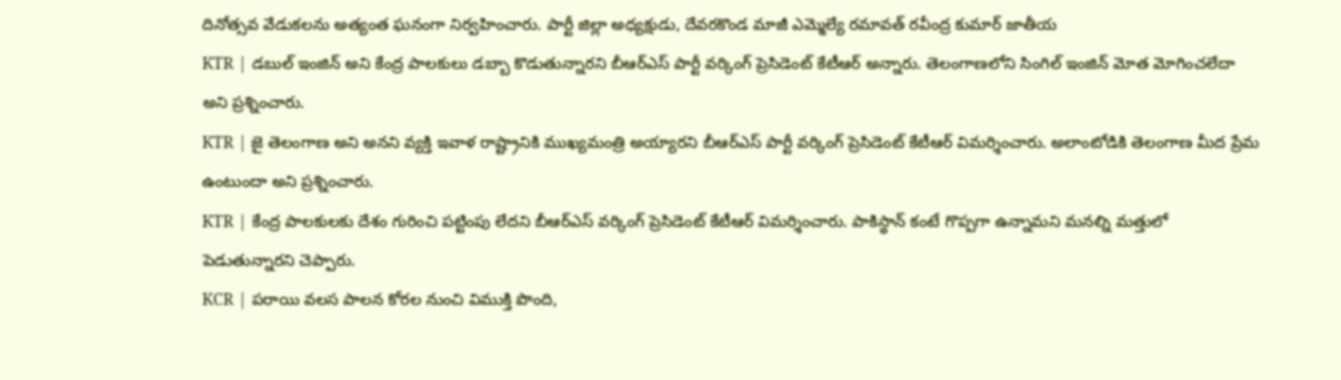దినోత్సవ వేడుకలను అత్యంత ఘనంగా నిర్వహించారు. పార్టీ జిల్లా అధ్యక్షుడు, దేవరకొండ మాజీ ఎమ్మెల్యే రమావత్ రవీంద్ర కుమార్ జాతీయ
KTR | డబుల్ ఇంజిన్ అని కేంద్ర పాలకులు డబ్బా కొడుతున్నారని బీఆర్ఎస్ పార్టీ వర్కింగ్ ప్రెసిడెంట్ కేటీఆర్ అన్నారు. తెలంగాణలోని సింగిల్ ఇంజిన్ మోత మోగించలేదా అని ప్రశ్నించారు.
KTR | జై తెలంగాణ అని అనని వ్యక్తి ఇవాళ రాష్ట్రానికి ముఖ్యమంత్రి అయ్యారని బీఆర్ఎస్ పార్టీ వర్కింగ్ ప్రెసిడెంట్ కేటీఆర్ విమర్శించారు. అలాంటోడికి తెలంగాణ మీద ప్రేమ ఉంటుందా అని ప్రశ్నించారు.
KTR | కేంద్ర పాలకులకు దేశం గురించి పట్టింపు లేదని బీఆర్ఎస్ వర్కింగ్ ప్రెసిడెంట్ కేటీఆర్ విమర్శించారు. పాకిస్థాన్ కంటే గొప్పగా ఉన్నామని మనల్ని మత్తులో పెడుతున్నారని చెప్పారు.
KCR | పరాయి వలస పాలన కోరల నుంచి విముక్తి పొంది,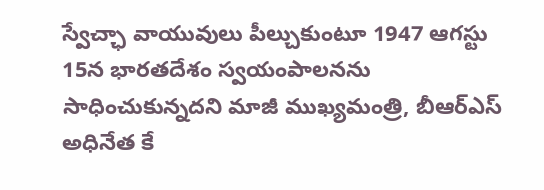స్వేచ్ఛా వాయువులు పీల్చుకుంటూ 1947 ఆగస్టు 15న భారతదేశం స్వయంపాలనను సాధించుకున్నదని మాజీ ముఖ్యమంత్రి, బీఆర్ఎస్ అధినేత కే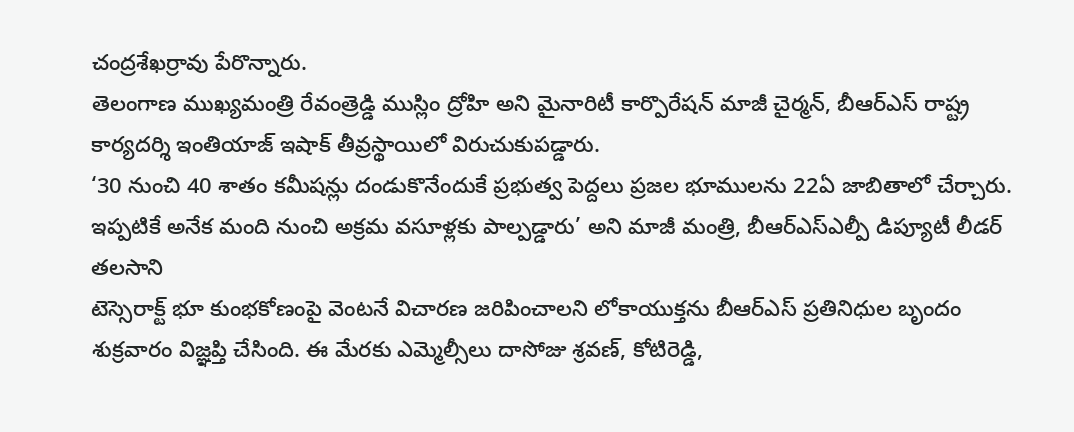చంద్రశేఖర్రావు పేరొన్నారు.
తెలంగాణ ముఖ్యమంత్రి రేవంత్రెడ్డి ముస్లిం ద్రోహి అని మైనారిటీ కార్పొరేషన్ మాజీ చైర్మన్, బీఆర్ఎస్ రాష్ట్ర కార్యదర్శి ఇంతియాజ్ ఇషాక్ తీవ్రస్థాయిలో విరుచుకుపడ్డారు.
‘30 నుంచి 40 శాతం కమీషన్లు దండుకొనేందుకే ప్రభుత్వ పెద్దలు ప్రజల భూములను 22ఏ జాబితాలో చేర్చారు. ఇప్పటికే అనేక మంది నుంచి అక్రమ వసూళ్లకు పాల్పడ్డారు’ అని మాజీ మంత్రి, బీఆర్ఎస్ఎల్పీ డిప్యూటీ లీడర్ తలసాని
టెస్సెరాక్ట్ భూ కుంభకోణంపై వెంటనే విచారణ జరిపించాలని లోకాయుక్తను బీఆర్ఎస్ ప్రతినిధుల బృందం శుక్రవారం విజ్ఞప్తి చేసింది. ఈ మేరకు ఎమ్మెల్సీలు దాసోజు శ్రవణ్, కోటిరెడ్డి,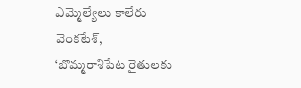ఎమ్మెల్యేలు కాలేరు వెంకటేశ్,
‘బొమ్మరాశిపేట రైతులకు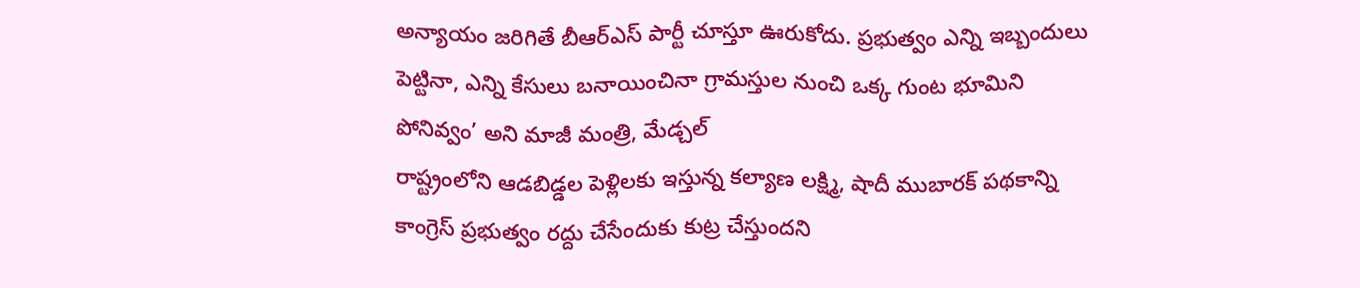అన్యాయం జరిగితే బీఆర్ఎస్ పార్టీ చూస్తూ ఊరుకోదు. ప్రభుత్వం ఎన్ని ఇబ్బందులు పెట్టినా, ఎన్ని కేసులు బనాయించినా గ్రామస్తుల నుంచి ఒక్క గుంట భూమిని పోనివ్వం’ అని మాజీ మంత్రి, మేడ్చల్
రాష్ట్రంలోని ఆడబిడ్డల పెళ్లిలకు ఇస్తున్న కల్యాణ లక్ష్మి, షాదీ ముబారక్ పథకాన్ని కాంగ్రెస్ ప్రభుత్వం రద్దు చేసేందుకు కుట్ర చేస్తుందని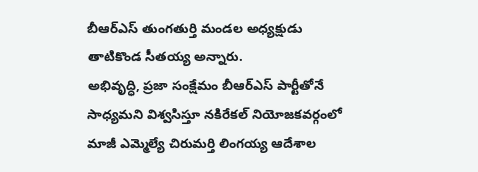బీఆర్ఎస్ తుంగతుర్తి మండల అధ్యక్షుడు తాటికొండ సీతయ్య అన్నారు.
అభివృద్ధి, ప్రజా సంక్షేమం బీఆర్ఎస్ పార్టీతోనే సాధ్యమని విశ్వసిస్తూ నకిరేకల్ నియోజకవర్గంలో మాజీ ఎమ్మెల్యే చిరుమర్తి లింగయ్య ఆదేశాల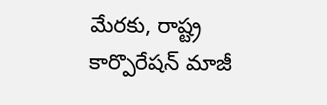మేరకు, రాష్ట్ర కార్పొరేషన్ మాజీ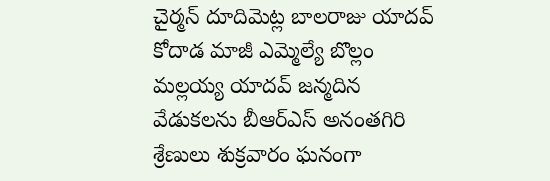చైర్మన్ దూదిమెట్ల బాలరాజు యాదవ్
కోదాడ మాజీ ఎమ్మెల్యే బొల్లం మల్లయ్య యాదవ్ జన్మదిన వేడుకలను బీఆర్ఎస్ అనంతగిరి శ్రేణులు శుక్రవారం ఘనంగా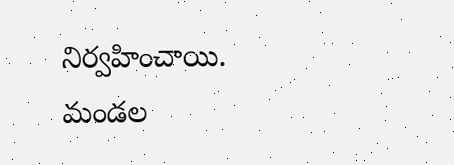నిర్వహించాయి. మండల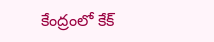కేంద్రంలో కేక్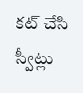కట్ చేసి స్వీట్లు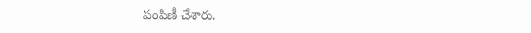పంపిణీ చేశారు.